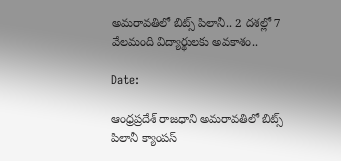అమరావతిలో బిట్స్ పిలానీ.. 2 దశల్లో 7 వేలమంది విద్యార్థులకు అవకాశం..

Date:

ఆంధ్రప్రదేశ్ రాజధాని అమరావతిలో బిట్స్ పిలానీ క్యాంపస్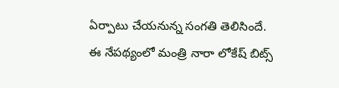ఏర్పాటు చేయనున్న సంగతి తెలిసిందే. ఈ నేపథ్యంలో మంత్రి నారా లోకేష్ బిట్స్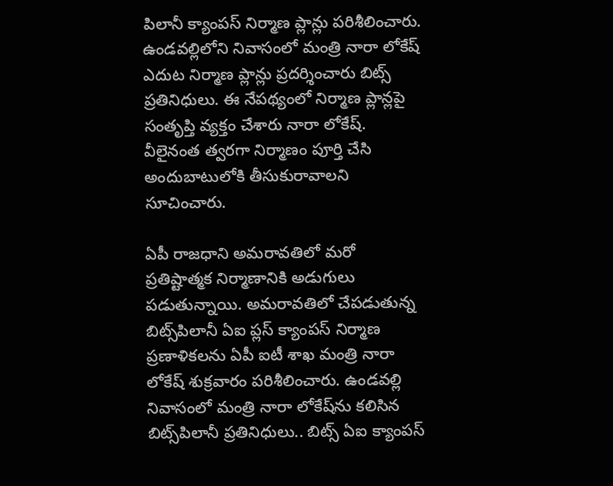పిలానీ క్యాంపస్ నిర్మాణ ప్లాన్లు పరిశీలించారు. ఉండవల్లిలోని నివాసంలో మంత్రి నారా లోకేష్‌ ఎదుట నిర్మాణ ప్లాన్లు ప్రదర్శించారు బిట్స్ ప్రతినిధులు. ఈ నేపథ్యంలో నిర్మాణ ప్లాన్లపై సంతృప్తి వ్యక్తం చేశారు నారా లోకేష్. వీలైనంత త్వరగా నిర్మాణం పూర్తి చేసి అందుబాటులోకి తీసుకురావాలని సూచించారు.

ఏపీ రాజధాని అమరావతిలో మరో ప్రతిష్టాత్మక నిర్మాణానికి అడుగులు పడుతున్నాయి. అమరావతిలో చేపడుతున్న బిట్స్‌పిలానీ ఏఐ ప్లస్ క్యాంపస్ నిర్మాణ ప్రణాళికలను ఏపీ ఐటీ శాఖ మంత్రి నారా లోకేష్ శుక్రవారం పరిశీలించారు. ఉండవల్లి నివాసంలో మంత్రి నారా లోకేష్‌ను కలిసిన బిట్స్‌పిలానీ ప్రతినిధులు.. బిట్స్ ఏఐ క్యాంపస్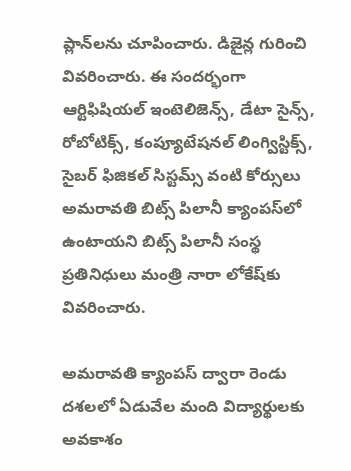ప్లాన్‌లను చూపించారు. డిజైన్ల గురించి వివరించారు. ఈ సందర్భంగా ఆర్టిఫిషియల్ ఇంటెలిజెన్స్, డేటా సైన్స్, రోబోటిక్స్, కంప్యూటేషనల్ లింగ్విస్టిక్స్, సైబర్ ఫిజికల్ సిస్టమ్స్ వంటి కోర్సులు అమరావతి బిట్స్ పిలానీ క్యాంపస్‌లో ఉంటాయని బిట్స్ పిలానీ సంస్థ ప్రతినిధులు మంత్రి నారా లోకేష్‌కు వివరించారు.

అమరావతి క్యాంపస్ ద్వారా రెండు దశలలో ఏడువేల మంది విద్యార్థులకు అవకాశం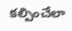కల్పించేలా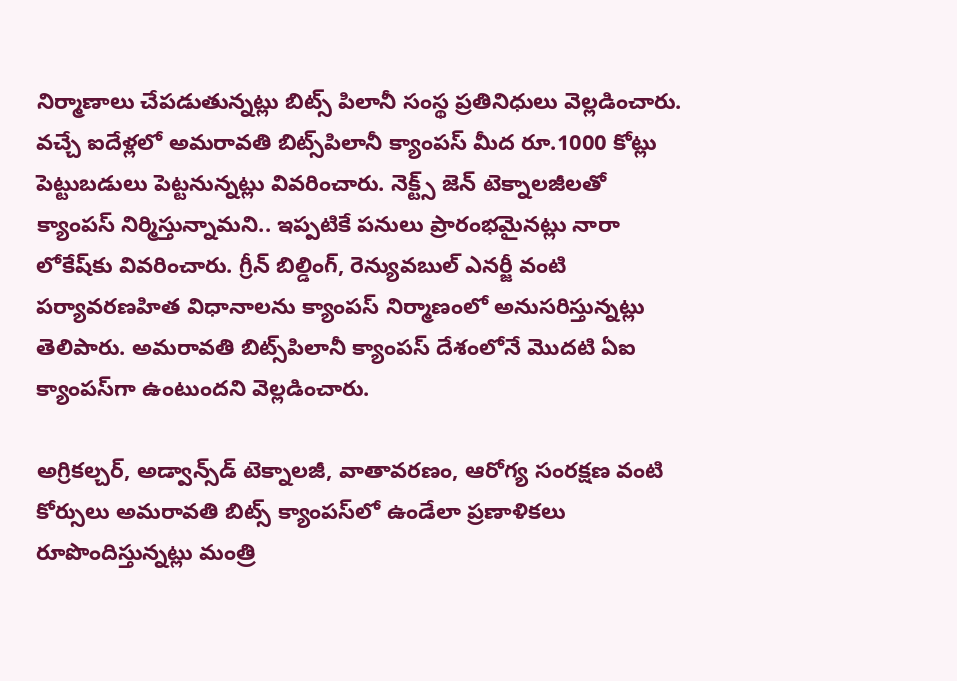నిర్మాణాలు చేపడుతున్నట్లు బిట్స్ పిలానీ సంస్థ ప్రతినిధులు వెల్లడించారు. వచ్చే ఐదేళ్లలో అమరావతి బిట్స్‌పిలానీ క్యాంపస్ మీద రూ.1000 కోట్లు పెట్టుబడులు పెట్టనున్నట్లు వివరించారు. నెక్ట్స్ జెన్ టెక్నాలజీలతో క్యాంపస్ నిర్మిస్తున్నామని.. ఇప్పటికే పనులు ప్రారంభమైనట్లు నారా లోకేష్‌కు వివరించారు. గ్రీన్ బిల్డింగ్, రెన్యువబుల్ ఎనర్జీ వంటి పర్యావరణహిత విధానాలను క్యాంపస్ నిర్మాణంలో అనుసరిస్తున్నట్లు తెలిపారు. అమరావతి బిట్స్‌పిలానీ క్యాంపస్ దేశంలోనే మొదటి ఏఐ క్యాంపస్‌గా ఉంటుందని వెల్లడించారు.

అగ్రికల్చర్, అడ్వాన్స్‌డ్ టెక్నాలజీ, వాతావరణం, ఆరోగ్య సంరక్షణ వంటి కోర్సులు అమరావతి బిట్స్‌ క్యాంపస్‌లో ఉండేలా ప్రణాళికలు రూపొందిస్తున్నట్లు మంత్రి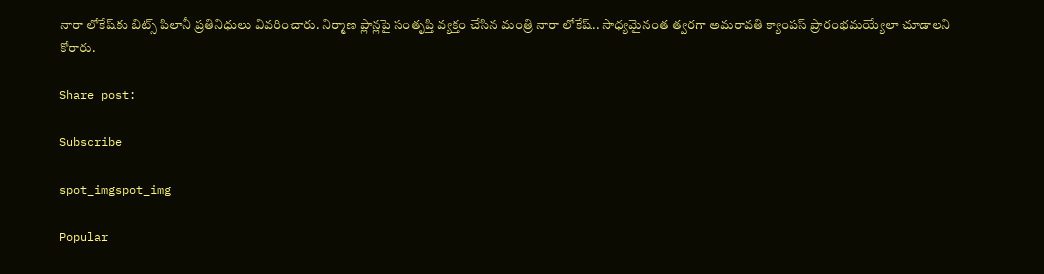నారా లోకేష్‌కు బిట్స్ పిలానీ ప్రతినిధులు వివరించారు. నిర్మాణ ప్లాన్లపై సంతృప్తి వ్యక్తం చేసిన మంత్రి నారా లోకేష్.. సాధ్యమైనంత త్వరగా అమరావతి క్యాంపస్ ప్రారంభమయ్యేలా చూడాలని కోరారు.

Share post:

Subscribe

spot_imgspot_img

Popular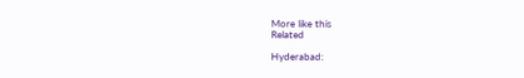More like this
Related

Hyderabad: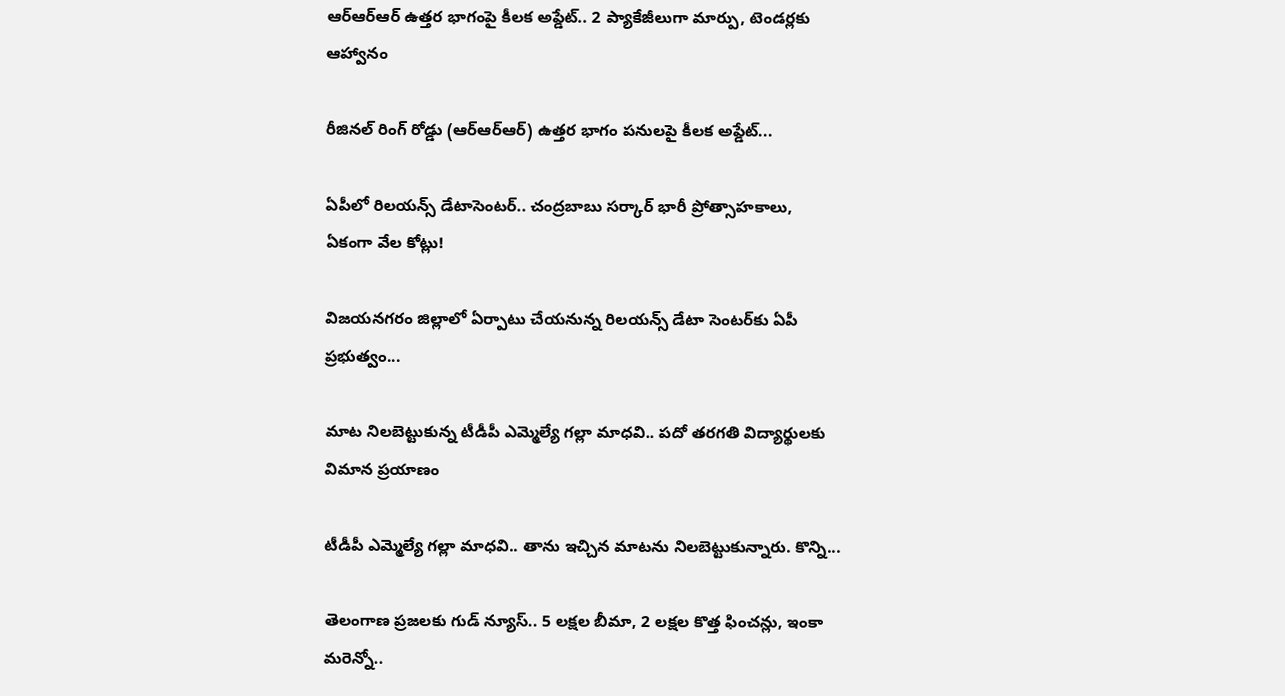ఆర్‌ఆర్‌ఆర్‌ ఉత్తర భాగంపై కీలక అప్డేట్.. 2 ప్యాకేజీలుగా మార్పు, టెండర్లకు ఆహ్వానం

రీజినల్ రింగ్ రోడ్డు (ఆర్‌ఆర్‌ఆర్‌) ఉత్తర భాగం పనులపై కీలక అప్డేట్...

ఏపీలో రిలయన్స్‌ డేటాసెంటర్‌.. చంద్రబాబు సర్కార్ భారీ ప్రోత్సాహకాలు, ఏకంగా వేల కోట్లు!

విజయనగరం జిల్లాలో ఏర్పాటు చేయనున్న రిలయన్స్ డేటా సెంటర్‌కు ఏపీ ప్రభుత్వం...

మాట నిలబెట్టుకున్న టీడీపీ ఎమ్మెల్యే గల్లా మాధవి.. పదో తరగతి విద్యార్థులకు విమాన ప్రయాణం

టీడీపీ ఎమ్మెల్యే గల్లా మాధవి.. తాను ఇచ్చిన మాటను నిలబెట్టుకున్నారు. కొన్ని...

తెలంగాణ ప్రజలకు గుడ్ న్యూస్.. 5 లక్షల బీమా, 2 లక్షల కొత్త ఫించన్లు, ఇంకా మరెన్నో..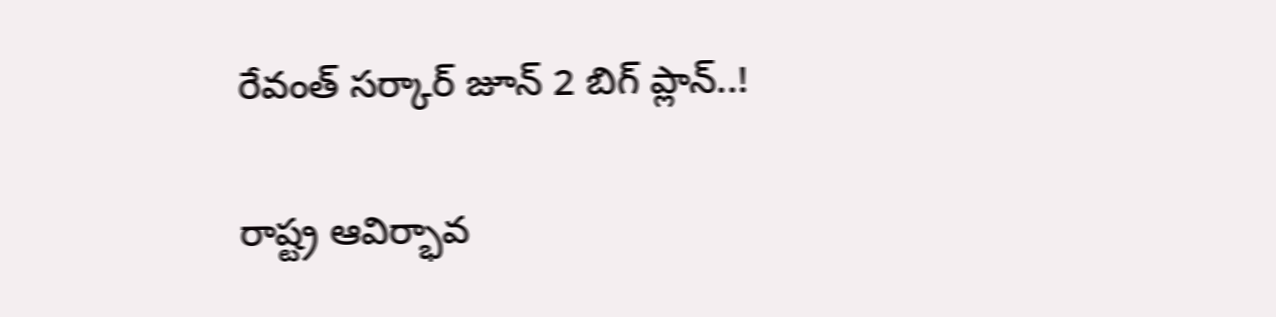రేవంత్ సర్కార్ జూన్ 2 బిగ్ ప్లాన్..!

రాష్ట్ర ఆవిర్భావ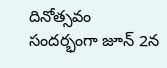దినోత్సవం సందర్భంగా జూన్ 2న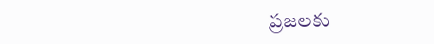ప్రజలకు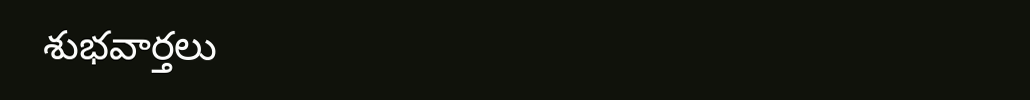శుభవార్తలు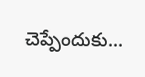చెప్పేందుకు...